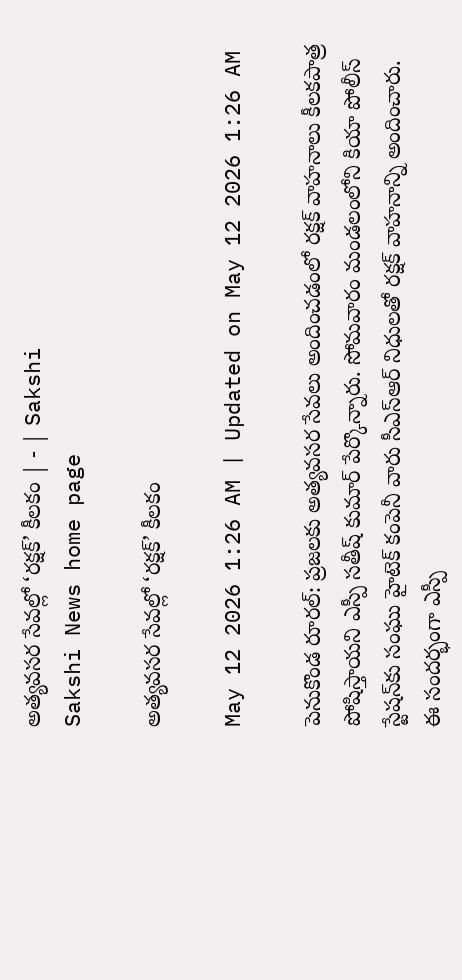అత్యవసర సేవల్లో ‘రక్షక్‌’ కీలకం | - | Sakshi
Sakshi News home page

అత్యవసర సేవల్లో ‘రక్షక్‌’ కీలకం

May 12 2026 1:26 AM | Updated on May 12 2026 1:26 AM

పెనుకొండ రూరల్‌: ప్రజలకు అత్యవసర సేవలు అందించడంలో రక్షక్‌ వాహనాలు కీలకపాత్ర పోషిస్తాయని ఎస్పీ సతీష్‌ కుమార్‌ పేర్కొన్నారు. సోమవారం మండలంలోని కియా పోలీస్‌ స్టేషన్‌కు సంఘు హైటెక్‌ కంపెనీ వారు సీఎస్‌ఆర్‌ నిధులతో రక్షక్‌ వాహనాన్ని అందించారు. ఈ సందర్భంగా ఎస్పీ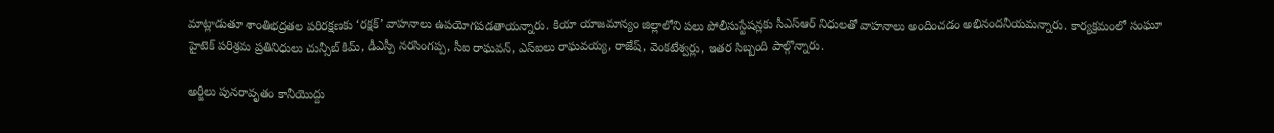మాట్లాడుతూ శాంతిభద్రతల పరిరక్షణకు ‘రక్షక్‌’ వాహనాలు ఉపయోగపడతాయన్నారు. కియా యాజమాన్యం జిల్లాలోని పలు పోలీసుస్టేషన్లకు సీఎస్‌ఆర్‌ నిధులతో వాహనాలు అందించడం అభినందనీయమన్నారు. కార్యక్రమంలో సంఘూ హైటెక్‌ పరిశ్రమ ప్రతినిధులు చున్సీబ్‌ కిమ్‌, డీఎస్పీ నరసింగప్ప, సీఐ రాఘవన్‌, ఎస్‌ఐలు రాఘవయ్య, రాజేష్‌, వెంకటేశ్వర్లు, ఇతర సిబ్బంది పాల్గొన్నారు.

అర్జీలు పునరావృతం కానీయొద్దు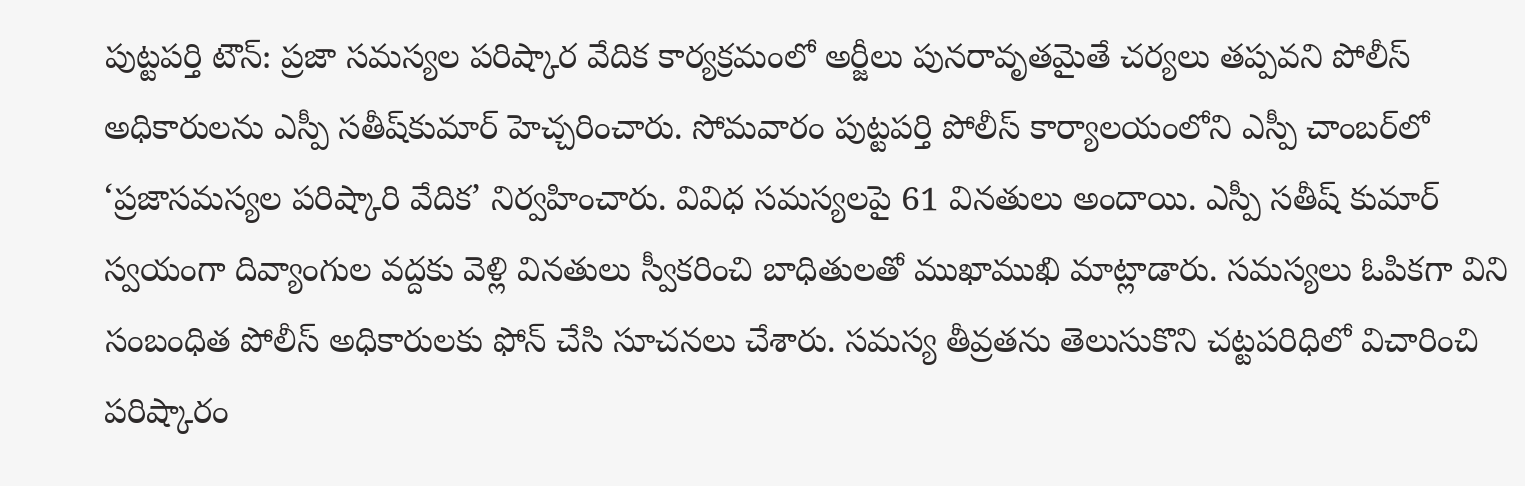పుట్టపర్తి టౌన్‌: ప్రజా సమస్యల పరిష్కార వేదిక కార్యక్రమంలో అర్జీలు పునరావృతమైతే చర్యలు తప్పవని పోలీస్‌ అధికారులను ఎస్పీ సతీష్‌కుమార్‌ హెచ్చరించారు. సోమవారం పుట్టపర్తి పోలీస్‌ కార్యాలయంలోని ఎస్పీ చాంబర్‌లో ‘ప్రజాసమస్యల పరిష్కారి వేదిక’ నిర్వహించారు. వివిధ సమస్యలపై 61 వినతులు అందాయి. ఎస్పీ సతీష్‌ కుమార్‌ స్వయంగా దివ్యాంగుల వద్దకు వెళ్లి వినతులు స్వీకరించి బాధితులతో ముఖాముఖి మాట్లాడారు. సమస్యలు ఓపికగా విని సంబంధిత పోలీస్‌ అధికారులకు ఫోన్‌ చేసి సూచనలు చేశారు. సమస్య తీవ్రతను తెలుసుకొని చట్టపరిధిలో విచారించి పరిష్కారం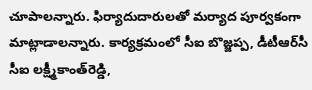చూపాలన్నారు. ఫిర్యాదుదారులతో మర్యాద పూర్వకంగా మాట్లాడాలన్నారు. కార్యక్రమంలో సీఐ బొజ్జప్ప, డీటీఆర్‌సీ సీఐ లక్ష్మీకాంత్‌రెడ్డి,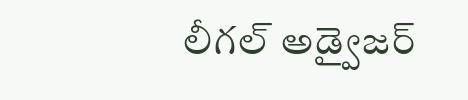లీగల్‌ అడ్వైజర్‌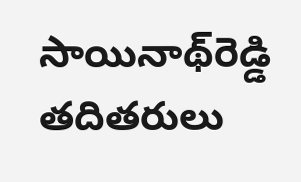సాయినాథ్‌రెడ్డి తదితరులు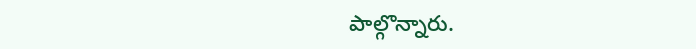పాల్గొన్నారు.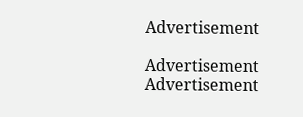Advertisement

Advertisement
Advertisement